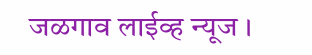जळगाव लाईव्ह न्यूज ।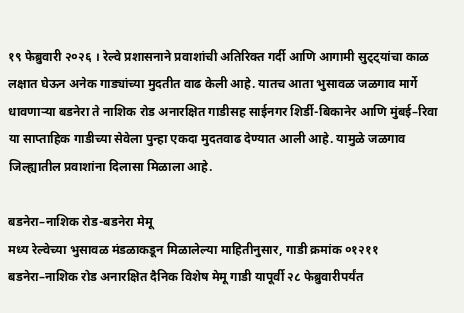१९ फेब्रुवारी २०२६ । रेल्वे प्रशासनाने प्रवाशांची अतिरिक्त गर्दी आणि आगामी सुट्ट्यांचा काळ लक्षात घेऊन अनेक गाड्यांच्या मुदतीत वाढ केली आहे. यातच आता भुसावळ जळगाव मार्गे धावणाऱ्या बडनेरा ते नाशिक रोड अनारक्षित गाडीसह साईनगर शिर्डी-बिकानेर आणि मुंबई–रिवा या साप्ताहिक गाडीच्या सेवेला पुन्हा एकदा मुदतवाढ देण्यात आली आहे. यामुळे जळगाव जिल्ह्यातील प्रवाशांना दिलासा मिळाला आहे.

बडनेरा–नाशिक रोड-बडनेरा मेमू
मध्य रेल्वेच्या भुसावळ मंडळाकडून मिळालेल्या माहितीनुसार, गाडी क्रमांक ०१२११ बडनेरा–नाशिक रोड अनारक्षित दैनिक विशेष मेमू गाडी यापूर्वी २८ फेब्रुवारीपर्यंत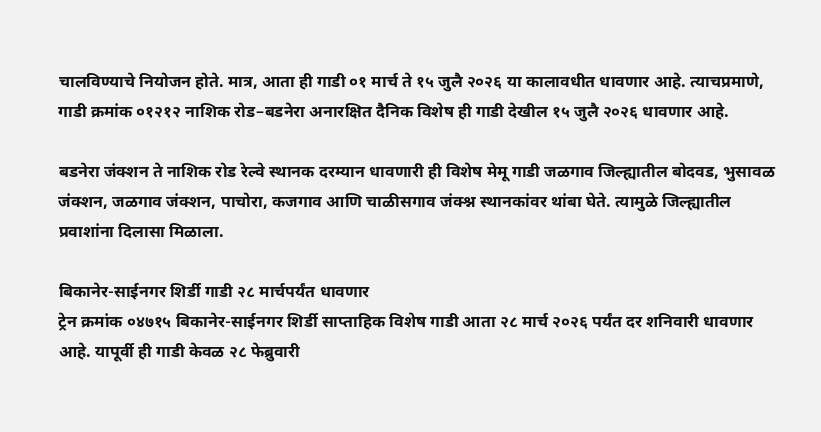चालविण्याचे नियोजन होते. मात्र, आता ही गाडी ०१ मार्च ते १५ जुलै २०२६ या कालावधीत धावणार आहे. त्याचप्रमाणे, गाडी क्रमांक ०१२१२ नाशिक रोड–बडनेरा अनारक्षित दैनिक विशेष ही गाडी देखील १५ जुलै २०२६ धावणार आहे.

बडनेरा जंक्शन ते नाशिक रोड रेल्वे स्थानक दरम्यान धावणारी ही विशेष मेमू गाडी जळगाव जिल्ह्यातील बोदवड, भुसावळ जंक्शन, जळगाव जंक्शन, पाचोरा, कजगाव आणि चाळीसगाव जंक्श्न स्थानकांवर थांबा घेते. त्यामुळे जिल्ह्यातील प्रवाशांना दिलासा मिळाला.

बिकानेर-साईनगर शिर्डी गाडी २८ मार्चपर्यंत धावणार
ट्रेन क्रमांक ०४७१५ बिकानेर-साईनगर शिर्डी साप्ताहिक विशेष गाडी आता २८ मार्च २०२६ पर्यंत दर शनिवारी धावणार आहे. यापूर्वी ही गाडी केवळ २८ फेब्रुवारी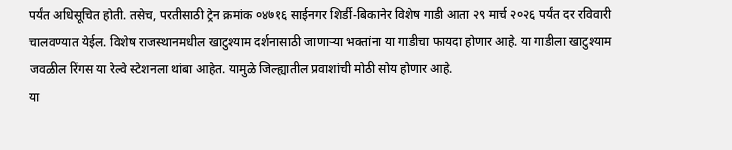पर्यंत अधिसूचित होती. तसेच, परतीसाठी ट्रेन क्रमांक ०४७१६ साईनगर शिर्डी-बिकानेर विशेष गाडी आता २९ मार्च २०२६ पर्यंत दर रविवारी चालवण्यात येईल. विशेष राजस्थानमधील खाटुश्याम दर्शनासाठी जाणाऱ्या भक्तांना या गाडीचा फायदा होणार आहे. या गाडीला खाटुश्याम जवळील रिंगस या रेल्वे स्टेशनला थांबा आहेत. यामुळे जिल्ह्यातील प्रवाशांची मोठी सोय होणार आहे.
या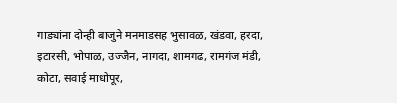गाड्यांना दोन्ही बाजुने मनमाडसह भुसावळ, खंडवा, हरदा, इटारसी, भोपाळ, उज्जैन, नागदा, शामगढ, रामगंज मंडी, कोटा, सवाई माधोपूर,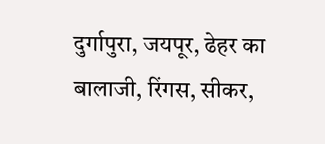दुर्गापुरा, जयपूर, ढेहर का बालाजी, रिंगस, सीकर,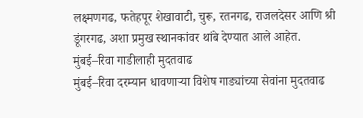लक्ष्मणगढ, फतेहपूर शेखावाटी, चुरू, रतनगढ, राजलदेसर आणि श्री डूंगरगढ, अशा प्रमुख स्थानकांवर थांबे देण्यात आले आहेत.
मुंबई–रिवा गाडीलाही मुदतवाढ
मुंबई–रिवा दरम्यान धावणाऱ्या विशेष गाड्यांच्या सेवांना मुदतवाढ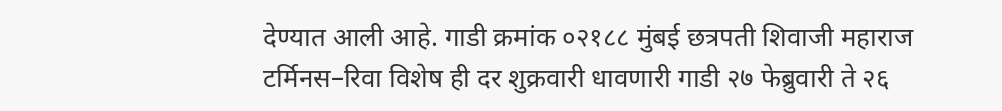देण्यात आली आहे. गाडी क्रमांक ०२१८८ मुंबई छत्रपती शिवाजी महाराज टर्मिनस–रिवा विशेष ही दर शुक्रवारी धावणारी गाडी २७ फेब्रुवारी ते २६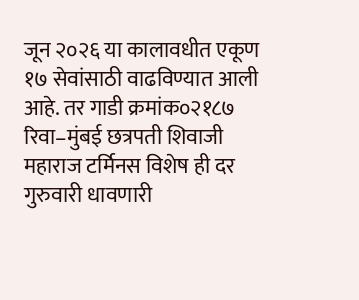जून २०२६ या कालावधीत एकूण १७ सेवांसाठी वाढविण्यात आली आहे. तर गाडी क्रमांक०२१८७ रिवा–मुंबई छत्रपती शिवाजी महाराज टर्मिनस विशेष ही दर गुरुवारी धावणारी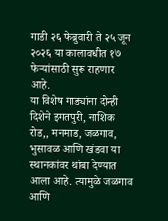गाडी २६ फेब्रुवारी ते २५ जून २०२६ या कालावधीत १७ फेऱ्यांसाठी सुरू राहणार आहे.
या विशेष गाड्यांना दोन्ही दिशेने इगतपुरी, नाशिक रोड,, मनमाड, जळगाव, भुसावळ आणि खंडवा या स्थानकांवर थांबा देण्यात आला आहे. त्यामुळे जळगाव आणि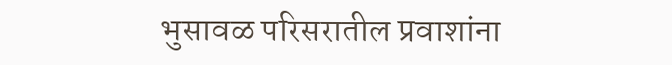भुसावळ परिसरातील प्रवाशांना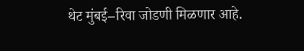थेट मुंबई–रिवा जोडणी मिळणार आहे.